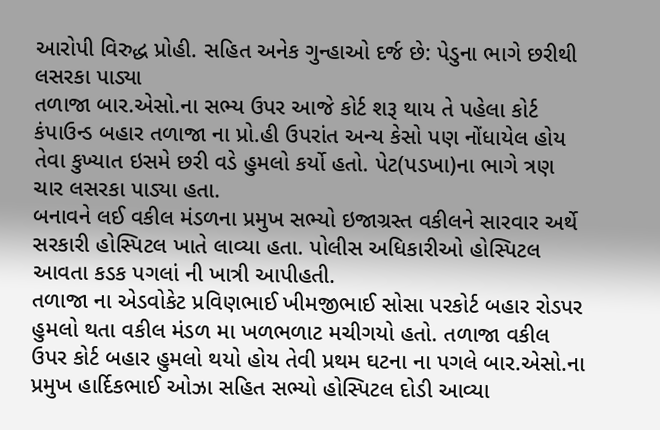આરોપી વિરુદ્ધ પ્રોહી. સહિત અનેક ગુન્હાઓ દર્જ છે: પેડુના ભાગે છરીથી લસરકા પાડ્યા
તળાજા બાર.એસો.ના સભ્ય ઉપર આજે કોર્ટ શરૂ થાય તે પહેલા કોર્ટ કંપાઉન્ડ બહાર તળાજા ના પ્રો.હી ઉપરાંત અન્ય કેસો પણ નોંધાયેલ હોય તેવા કુખ્યાત ઇસમે છરી વડે હુમલો કર્યો હતો. પેટ(પડખા)ના ભાગે ત્રણ ચાર લસરકા પાડ્યા હતા.
બનાવને લઈ વકીલ મંડળના પ્રમુખ સભ્યો ઇજાગ્રસ્ત વકીલને સારવાર અર્થે સરકારી હોસ્પિટલ ખાતે લાવ્યા હતા. પોલીસ અધિકારીઓ હોસ્પિટલ આવતા કડક પગલાં ની ખાત્રી આપીહતી.
તળાજા ના એડવોકેટ પ્રવિણભાઈ ખીમજીભાઈ સોસા પરકોર્ટ બહાર રોડપર હુમલો થતા વકીલ મંડળ મા ખળભળાટ મચીગયો હતો. તળાજા વકીલ ઉપર કોર્ટ બહાર હુમલો થયો હોય તેવી પ્રથમ ઘટના ના પગલે બાર.એસો.ના પ્રમુખ હાર્દિકભાઈ ઓઝા સહિત સભ્યો હોસ્પિટલ દોડી આવ્યા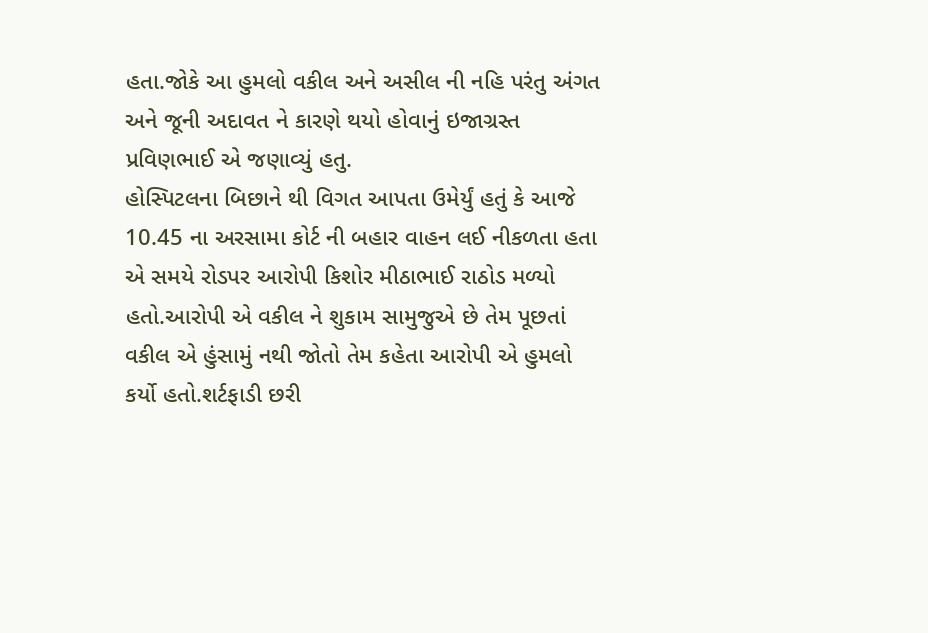હતા.જોકે આ હુમલો વકીલ અને અસીલ ની નહિ પરંતુ અંગત અને જૂની અદાવત ને કારણે થયો હોવાનું ઇજાગ્રસ્ત પ્રવિણભાઈ એ જણાવ્યું હતુ.
હોસ્પિટલના બિછાને થી વિગત આપતા ઉમેર્યું હતું કે આજે 10.45 ના અરસામા કોર્ટ ની બહાર વાહન લઈ નીકળતા હતા એ સમયે રોડપર આરોપી કિશોર મીઠાભાઈ રાઠોડ મળ્યો હતો.આરોપી એ વકીલ ને શુકામ સામુજુએ છે તેમ પૂછતાં વકીલ એ હુંસામું નથી જોતો તેમ કહેતા આરોપી એ હુમલો કર્યો હતો.શર્ટફાડી છરી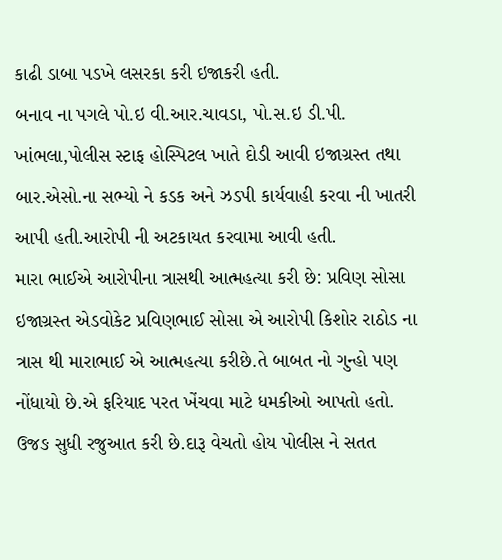કાઢી ડાબા પડખે લસરકા કરી ઇજાકરી હતી.
બનાવ ના પગલે પો.ઇ વી.આર.ચાવડા, પો.સ.ઇ ડી.પી. ખાંભલા,પોલીસ સ્ટાફ હોસ્પિટલ ખાતે દોડી આવી ઇજાગ્રસ્ત તથા બાર.એસો.ના સભ્યો ને કડક અને ઝડપી કાર્યવાહી કરવા ની ખાતરી આપી હતી.આરોપી ની અટકાયત કરવામા આવી હતી.
મારા ભાઈએ આરોપીના ત્રાસથી આત્મહત્યા કરી છે: પ્રવિણ સોસા
ઇજાગ્રસ્ત એડવોકેટ પ્રવિણભાઈ સોસા એ આરોપી કિશોર રાઠોડ ના ત્રાસ થી મારાભાઈ એ આત્મહત્યા કરીછે.તે બાબત નો ગુન્હો પણ નોંધાયો છે.એ ફરિયાદ પરત ખેંચવા માટે ધમકીઓ આપતો હતો. ઉજઙ સુધી રજુઆત કરી છે.દારૂ વેચતો હોય પોલીસ ને સતત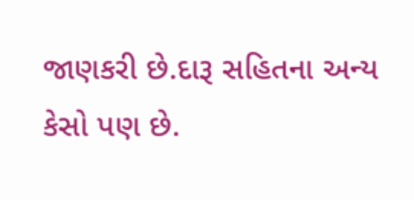જાણકરી છે.દારૂ સહિતના અન્ય કેસો પણ છે.